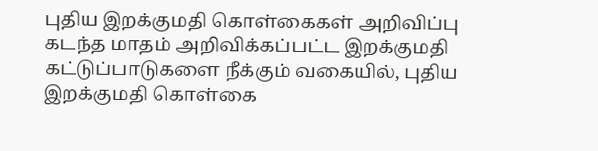புதிய இறக்குமதி கொள்கைகள் அறிவிப்பு
கடந்த மாதம் அறிவிக்கப்பட்ட இறக்குமதி கட்டுப்பாடுகளை நீக்கும் வகையில், புதிய இறக்குமதி கொள்கை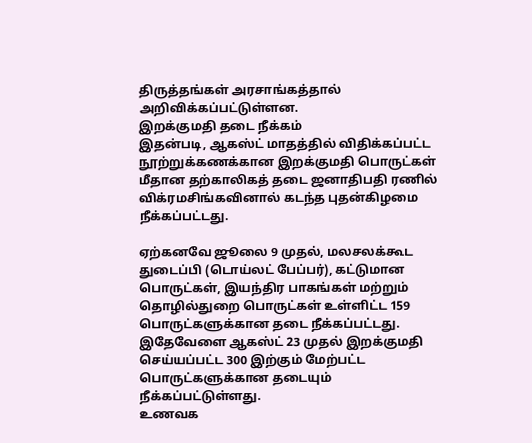திருத்தங்கள் அரசாங்கத்தால் அறிவிக்கப்பட்டுள்ளன.
இறக்குமதி தடை நீக்கம்
இதன்படி, ஆகஸ்ட் மாதத்தில் விதிக்கப்பட்ட நூற்றுக்கணக்கான இறக்குமதி பொருட்கள் மீதான தற்காலிகத் தடை ஜனாதிபதி ரணில் விக்ரமசிங்கவினால் கடந்த புதன்கிழமை நீக்கப்பட்டது.

ஏற்கனவே ஜூலை 9 முதல், மலசலக்கூட துடைப்பி (டொய்லட் பேப்பர்), கட்டுமான பொருட்கள், இயந்திர பாகங்கள் மற்றும் தொழில்துறை பொருட்கள் உள்ளிட்ட 159 பொருட்களுக்கான தடை நீக்கப்பட்டது.
இதேவேளை ஆகஸ்ட் 23 முதல் இறக்குமதி செய்யப்பட்ட 300 இற்கும் மேற்பட்ட பொருட்களுக்கான தடையும் நீக்கப்பட்டுள்ளது.
உணவக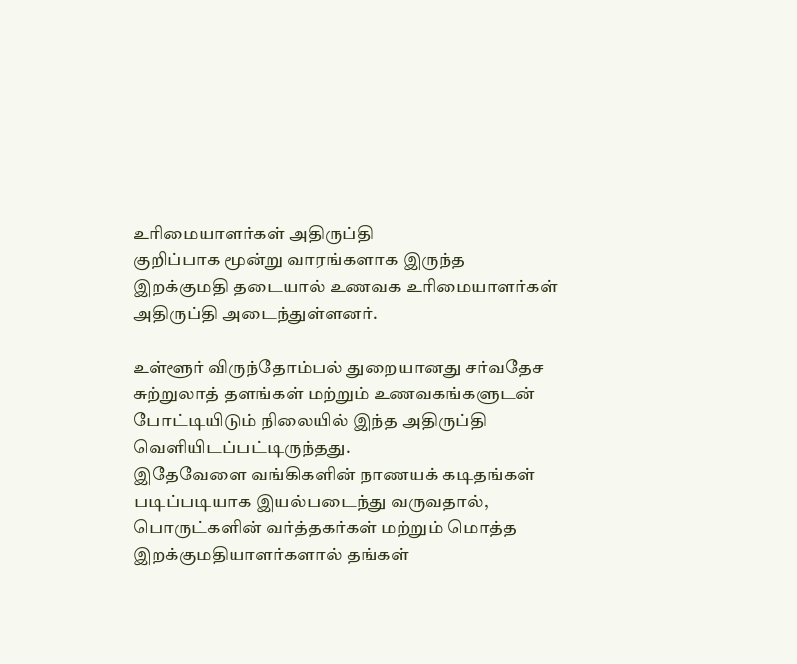உரிமையாளர்கள் அதிருப்தி
குறிப்பாக மூன்று வாரங்களாக இருந்த இறக்குமதி தடையால் உணவக உரிமையாளர்கள் அதிருப்தி அடைந்துள்ளனர்.

உள்ளூர் விருந்தோம்பல் துறையானது சர்வதேச சுற்றுலாத் தளங்கள் மற்றும் உணவகங்களுடன் போட்டியிடும் நிலையில் இந்த அதிருப்தி வெளியிடப்பட்டிருந்தது.
இதேவேளை வங்கிகளின் நாணயக் கடிதங்கள் படிப்படியாக இயல்படைந்து வருவதால்,
பொருட்களின் வர்த்தகர்கள் மற்றும் மொத்த இறக்குமதியாளர்களால் தங்கள்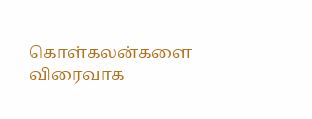கொள்கலன்களை
விரைவாக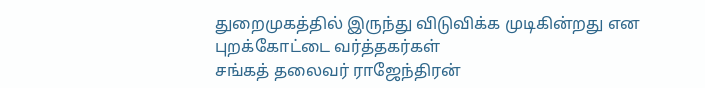துறைமுகத்தில் இருந்து விடுவிக்க முடிகின்றது என புறக்கோட்டை வர்த்தகர்கள்
சங்கத் தலைவர் ராஜேந்திரன்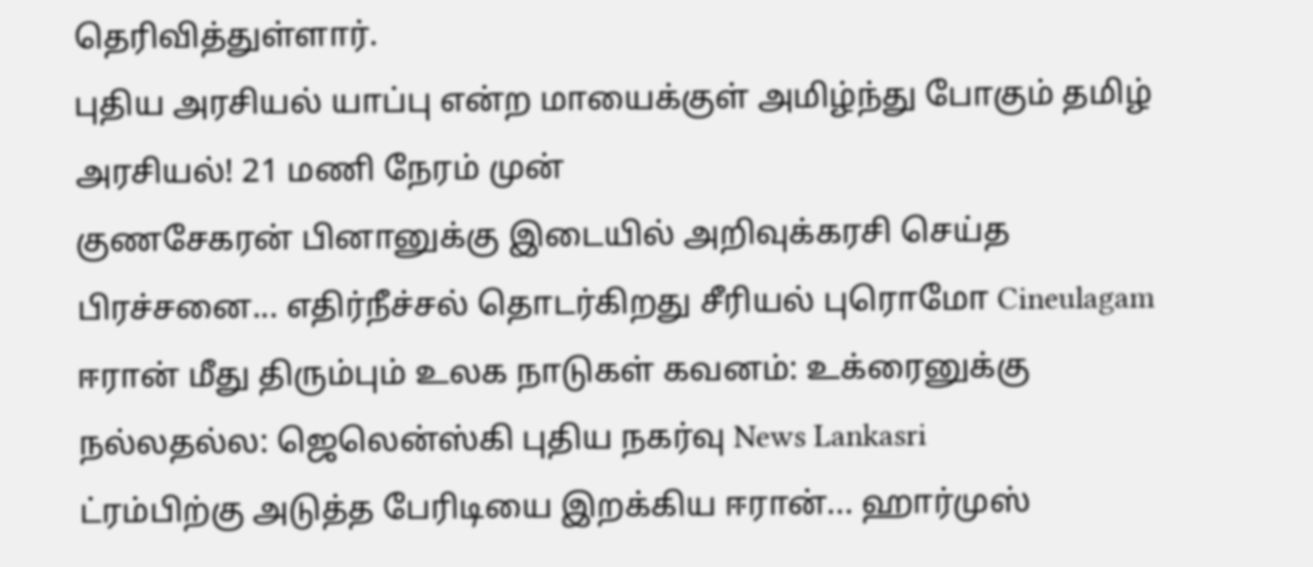தெரிவித்துள்ளார்.
புதிய அரசியல் யாப்பு என்ற மாயைக்குள் அமிழ்ந்து போகும் தமிழ் அரசியல்! 21 மணி நேரம் முன்
குணசேகரன் பினானுக்கு இடையில் அறிவுக்கரசி செய்த பிரச்சனை... எதிர்நீச்சல் தொடர்கிறது சீரியல் புரொமோ Cineulagam
ஈரான் மீது திரும்பும் உலக நாடுகள் கவனம்: உக்ரைனுக்கு நல்லதல்ல: ஜெலென்ஸ்கி புதிய நகர்வு News Lankasri
ட்ரம்பிற்கு அடுத்த பேரிடியை இறக்கிய ஈரான்... ஹார்முஸ்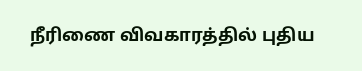நீரிணை விவகாரத்தில் புதிய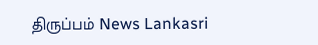திருப்பம் News Lankasri